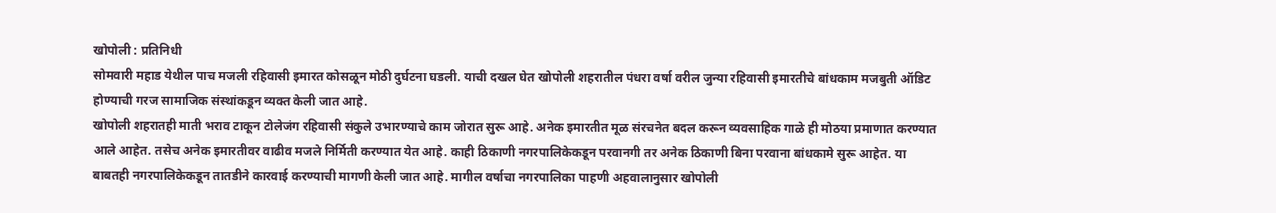खोपोली : प्रतिनिधी
सोमवारी महाड येथील पाच मजली रहिवासी इमारत कोसळून मोठी दुर्घटना घडली. याची दखल घेत खोपोली शहरातील पंधरा वर्षा वरील जुन्या रहिवासी इमारतीचे बांधकाम मजबुती ऑडिट होण्याची गरज सामाजिक संस्थांकडून व्यक्त केली जात आहे.
खोपोली शहरातही माती भराव टाकून टोलेजंग रहिवासी संकुले उभारण्याचे काम जोरात सुरू आहे. अनेक इमारतीत मूळ संरचनेत बदल करून व्यवसाहिक गाळे ही मोठया प्रमाणात करण्यात आले आहेत. तसेच अनेक इमारतीवर वाढीव मजले निर्मिती करण्यात येत आहे. काही ठिकाणी नगरपालिकेकडून परवानगी तर अनेक ठिकाणी बिना परवाना बांधकामे सुरू आहेत. या बाबतही नगरपालिकेकडून तातडीने कारवाई करण्याची मागणी केली जात आहे. मागील वर्षाचा नगरपालिका पाहणी अहवालानुसार खोपोली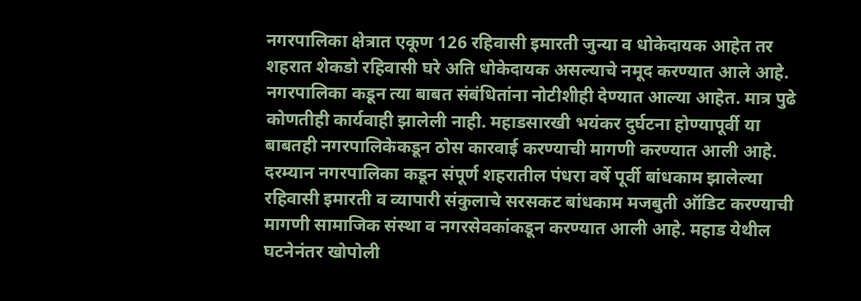नगरपालिका क्षेत्रात एकूण 126 रहिवासी इमारती जुन्या व धोकेदायक आहेत तर शहरात शेकडो रहिवासी घरे अति धोकेदायक असल्याचे नमूद करण्यात आले आहे. नगरपालिका कडून त्या बाबत संबंधितांना नोटीशीही देण्यात आल्या आहेत. मात्र पुढे कोणतीही कार्यवाही झालेली नाही. महाडसारखी भयंकर दुर्घटना होण्यापूर्वी या बाबतही नगरपालिकेकडून ठोस कारवाई करण्याची मागणी करण्यात आली आहे. दरम्यान नगरपालिका कडून संपूर्ण शहरातील पंधरा वर्षे पूर्वी बांधकाम झालेल्या रहिवासी इमारती व व्यापारी संकुलाचे सरसकट बांधकाम मजबुती ऑडिट करण्याची मागणी सामाजिक संस्था व नगरसेवकांकडून करण्यात आली आहे. महाड येथील घटनेनंतर खोपोली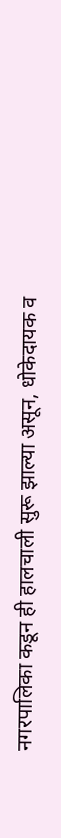नगरपालिका कडून ही हालचाली सुरू झाल्या असून, धोकेदायक व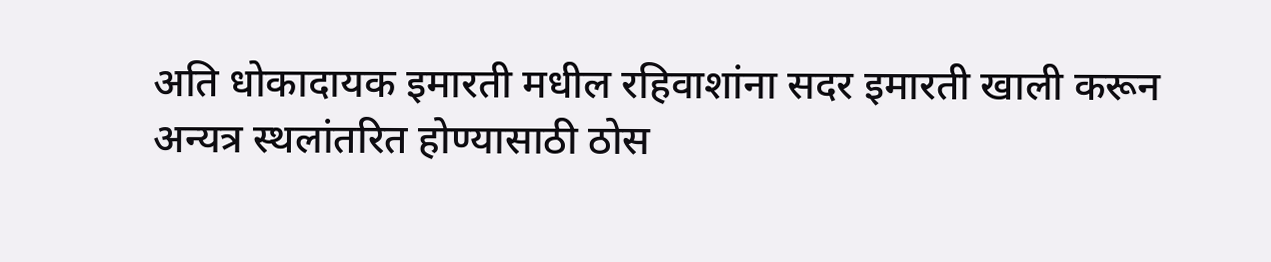अति धोकादायक इमारती मधील रहिवाशांना सदर इमारती खाली करून अन्यत्र स्थलांतरित होण्यासाठी ठोस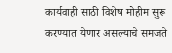कार्यवाही साठी विशेष मोहीम सुरू करण्यात येणार असल्याचे समजते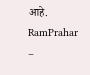आहे.
RamPrahar –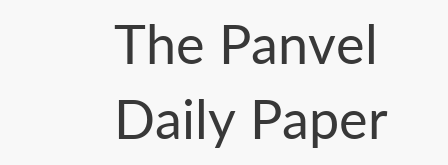The Panvel Daily Paper